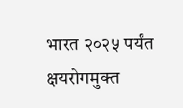भारत २०२५ पर्यंत क्षयरोगमुक्त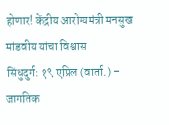होणार! केंद्रीय आरोग्यमंत्री मनसुख मांडवीय यांचा विश्वास
सिंधुदुर्ग: १९ एप्रिल (वार्ता.) – जागतिक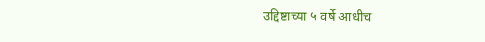उद्दिष्टाच्या ५ वर्षे आधीच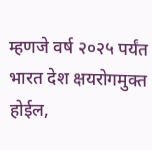म्हणजे वर्ष २०२५ पर्यंत भारत देश क्षयरोगमुक्त होईल,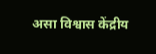असा विश्वास केंद्रीय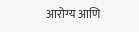आरोग्य आणि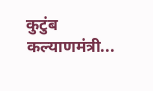कुटुंब कल्याणमंत्री...